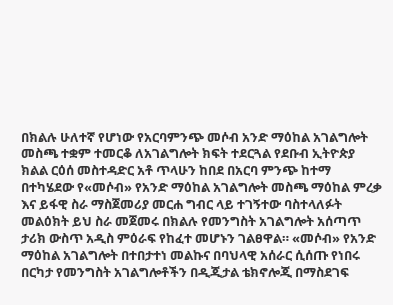በክልሉ ሁለተኛ የሆነው የአርባምንጭ መሶብ አንድ ማዕከል አገልግሎት መስጫ ተቋም ተመርቆ ለአገልግሎት ክፍት ተደርጓል የደቡብ ኢትዮጵያ ክልል ርዕሰ መስተዳድር አቶ ጥላሁን ከበደ በአርባ ምንጭ ከተማ በተካሄደው የ«መሶብ» የአንድ ማዕከል አገልግሎት መስጫ ማዕከል ምረቃ እና ይፋዊ ስራ ማስጀመሪያ መርሐ ግብር ላይ ተገኝተው ባስተላለፉት መልዕክት ይህ ስራ መጀመሩ በክልሉ የመንግስት አገልግሎት አሰጣጥ ታሪክ ውስጥ አዲስ ምዕራፍ የከፈተ መሆኑን ገልፀዋል። «መሶብ» የአንድ ማዕከል አገልግሎት በተበታተነ መልኩና በባህላዊ አሰራር ሲሰጡ የነበሩ በርካታ የመንግስት አገልግሎቶችን በዲጂታል ቴክኖሎጂ በማስደገፍ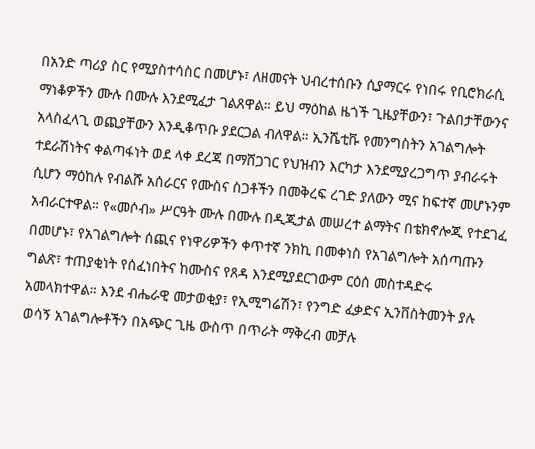በአንድ ጣሪያ ስር የሚያስተሳስር በመሆኑ፣ ለዘመናት ህብረተሰቡን ሲያማርሩ የነበሩ የቢሮክራሲ ማነቆዎችን ሙሉ በሙሉ እንደሚፈታ ገልጸዋል። ይህ ማዕከል ዜጎች ጊዜያቸውን፣ ጉልበታቸውንና አላስፈላጊ ወጪያቸውን እንዲቆጥቡ ያደርጋል ብለዋል። ኢንሼቲቩ የመንግስትን አገልግሎት ተደራሽነትና ቀልጣፋነት ወደ ላቀ ደረጃ በማሸጋገር የህዝብን እርካታ እንደሚያረጋግጥ ያብራሩት ሲሆን ማዕከሉ የብልሹ አሰራርና የሙስና ስጋቶችን በመቅረፍ ረገድ ያለውን ሚና ከፍተኛ መሆኑንም አብራርተዋል። የ«መሶብ» ሥርዓት ሙሉ በሙሉ በዲጂታል መሠረተ ልማትና በቴክኖሎጂ የተደገፈ በመሆኑ፣ የአገልግሎት ሰጪና የነዋሪዎችን ቀጥተኛ ንክኪ በመቀነስ የአገልግሎት አሰጣጡን ግልጽ፣ ተጠያቂነት የሰፈነበትና ከሙስና የጸዳ እንደሚያደርገውም ርዕሰ መስተዳድሩ አመላክተዋል። እንደ ብሔራዊ መታወቂያ፣ የኢሚግሬሽን፣ የንግድ ፈቃድና ኢንቨስትመንት ያሉ ወሳኝ አገልግሎቶችን በአጭር ጊዜ ውስጥ በጥራት ማቅረብ መቻሉ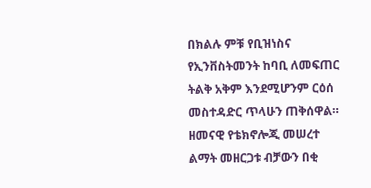በክልሉ ምቹ የቢዝነስና የኢንቨስትመንት ከባቢ ለመፍጠር ትልቅ አቅም እንደሚሆንም ርዕሰ መስተዳድር ጥላሁን ጠቅሰዋል። ዘመናዊ የቴክኖሎጂ መሠረተ ልማት መዘርጋቱ ብቻውን በቂ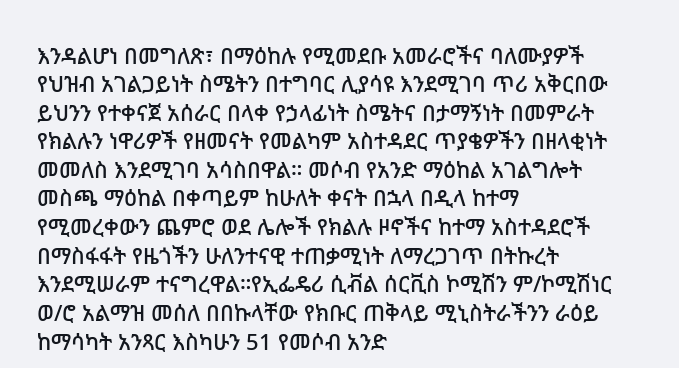እንዳልሆነ በመግለጽ፣ በማዕከሉ የሚመደቡ አመራሮችና ባለሙያዎች የህዝብ አገልጋይነት ስሜትን በተግባር ሊያሳዩ እንደሚገባ ጥሪ አቅርበው ይህንን የተቀናጀ አሰራር በላቀ የኃላፊነት ስሜትና በታማኝነት በመምራት የክልሉን ነዋሪዎች የዘመናት የመልካም አስተዳደር ጥያቄዎችን በዘላቂነት መመለስ እንደሚገባ አሳስበዋል። መሶብ የአንድ ማዕከል አገልግሎት መስጫ ማዕከል በቀጣይም ከሁለት ቀናት በኋላ በዲላ ከተማ የሚመረቀውን ጨምሮ ወደ ሌሎች የክልሉ ዞኖችና ከተማ አስተዳደሮች በማስፋፋት የዜጎችን ሁለንተናዊ ተጠቃሚነት ለማረጋገጥ በትኩረት እንደሚሠራም ተናግረዋል።የኢፌዴሪ ሲቭል ሰርቪስ ኮሚሽን ም/ኮሚሽነር ወ/ሮ አልማዝ መሰለ በበኩላቸው የክቡር ጠቅላይ ሚኒስትራችንን ራዕይ ከማሳካት አንጻር እስካሁን 51 የመሶብ አንድ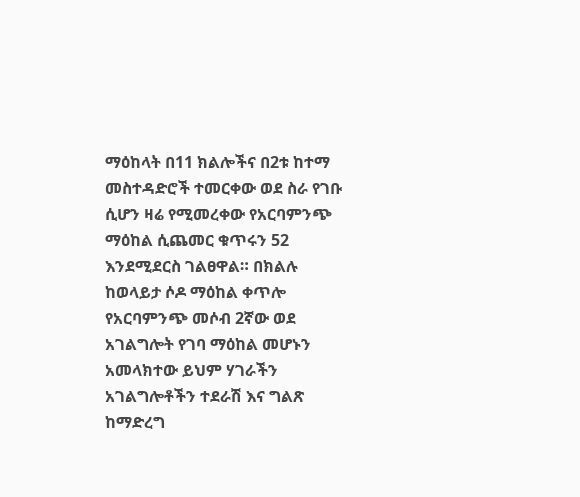ማዕከላት በ11 ክልሎችና በ2ቱ ከተማ መስተዳድሮች ተመርቀው ወደ ስራ የገቡ ሲሆን ዛሬ የሚመረቀው የአርባምንጭ ማዕከል ሲጨመር ቁጥሩን 52 እንደሚደርስ ገልፀዋል። በክልሉ ከወላይታ ሶዶ ማዕከል ቀጥሎ የአርባምንጭ መሶብ 2ኛው ወደ አገልግሎት የገባ ማዕከል መሆኑን አመላክተው ይህም ሃገራችን አገልግሎቶችን ተደራሽ እና ግልጽ ከማድረግ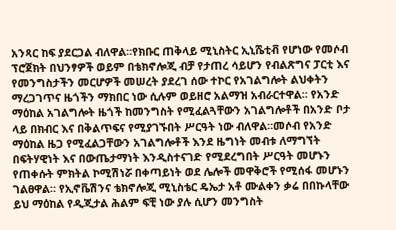አንጻር ከፍ ያደርጋል ብለዋል።የክቡር ጠቅላይ ሚኒስትር ኢኒሼቲቭ የሆነው የመሶብ ፕሮጀክት በህንፃዎች ወይም በቴክኖሎጂ ብቻ የታጠረ ሳይሆን የብልጽግና ፓርቲ እና የመንግስታችን መርሆዎች መሠረት ያደረገ ሰው ተኮር የአገልግሎት ልህቀትን ማረጋገጥና ዜጎችን ማክበር ነው ሲሉም ወይዘሮ አልማዝ አብራርተዋል። የአንድ ማዕከል አገልግሎት ዜጎች ከመንግስት የሚፈልጓቸውን አገልግሎቶች በአንድ ቦታ ላይ በክብር እና በቅልጥፍና የሚያገኙበት ሥርዓት ነው ብለዋል።መሶብ የአንድ ማዕከል ዜጋ የሚፈልጋቸውን አገልግሎቶች እንደ ዜግነት መብቱ ለማግኘት በፍትሃዊነት እና በውጤታማነት እንዲስተናገድ የሚደረግበት ሥርዓት መሆኑን የጠቀሱት ምክትል ኮሚሽነሯ በቀጣይነት ወደ ሌሎች መዋቅሮች የሚሰፋ መሆኑን ገልፀዋል። የኢኖቬሽንና ቴክኖሎጂ ሚኒስቴር ዴኤታ አቶ ሙልቀን ቃሬ በበኩላቸው ይህ ማዕከል የዲጂታል ሕልም ፍቺ ነው ያሉ ሲሆን መንግስት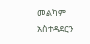መልካም አስተዳደርን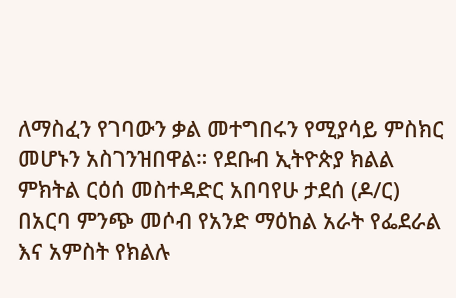ለማስፈን የገባውን ቃል መተግበሩን የሚያሳይ ምስክር መሆኑን አስገንዝበዋል። የደቡብ ኢትዮጵያ ክልል ምክትል ርዕሰ መስተዳድር አበባየሁ ታደሰ (ዶ/ር) በአርባ ምንጭ መሶብ የአንድ ማዕከል አራት የፌደራል እና አምስት የክልሉ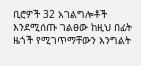ቢሮዎች 32 አገልግሎቶች እንደሚሰጡ ገልፀው ከዚህ በፊት ዜጎች የሚገጥማቸውን እንግልት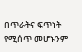በጥራትና ፍጥነት የሚሰጥ መሆኑንም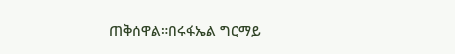ጠቅሰዋል።በሩፋኤል ግርማይ